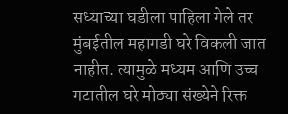सध्याच्या घडीला पाहिला गेले तर मुंबईतील महागडी घरे विकली जात नाहीत. त्यामुळे मध्यम आणि उच्च गटातील घरे मोठ्या संख्येने रिक्त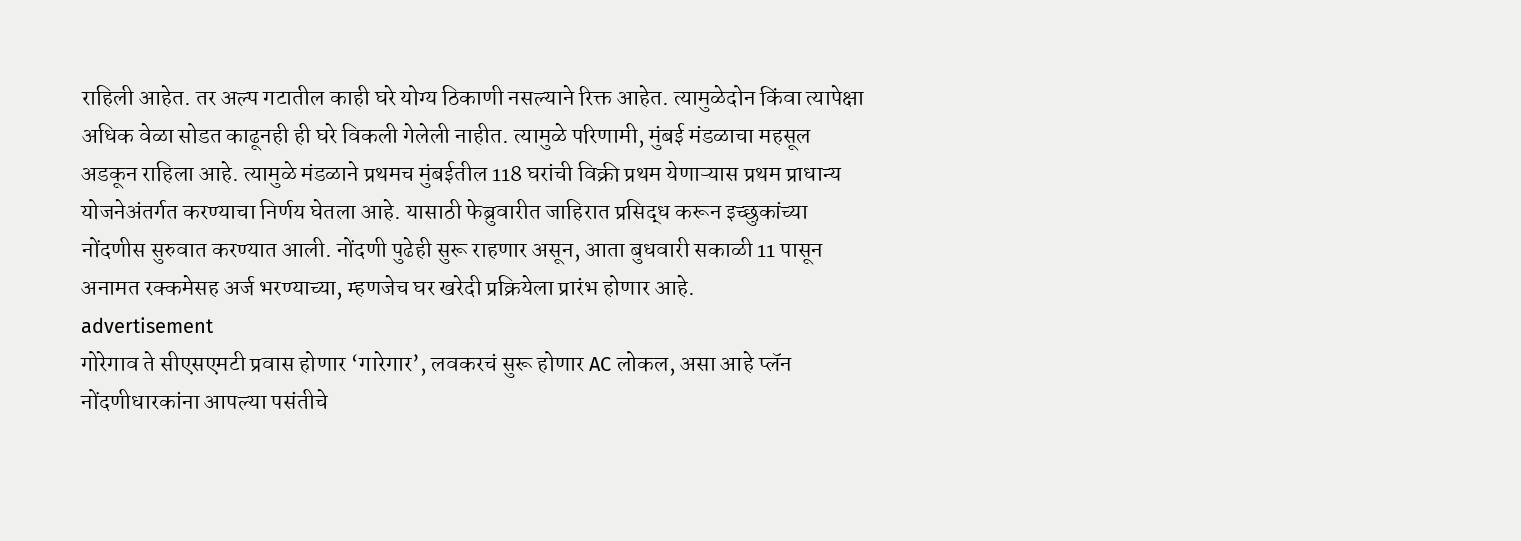राहिली आहेत. तर अल्प गटातील काही घरे योग्य ठिकाणी नसल्याने रिक्त आहेत. त्यामुळेदोन किंवा त्यापेक्षा अधिक वेळा सोडत काढूनही ही घरे विकली गेलेली नाहीत. त्यामुळे परिणामी, मुंबई मंडळाचा महसूल अडकून राहिला आहे. त्यामुळे मंडळाने प्रथमच मुंबईतील 118 घरांची विक्री प्रथम येणाऱ्यास प्रथम प्राधान्य योजनेअंतर्गत करण्याचा निर्णय घेतला आहे. यासाठी फेब्रुवारीत जाहिरात प्रसिद्ध करून इच्छुकांच्या नोंदणीस सुरुवात करण्यात आली. नोंदणी पुढेही सुरू राहणार असून, आता बुधवारी सकाळी 11 पासून अनामत रक्कमेसह अर्ज भरण्याच्या, म्हणजेच घर खरेदी प्रक्रियेला प्रारंभ होणार आहे.
advertisement
गोरेगाव ते सीएसएमटी प्रवास होणार ‘गारेगार’, लवकरचं सुरू होणार AC लोकल, असा आहे प्लॅन
नोंदणीधारकांना आपल्या पसंतीचे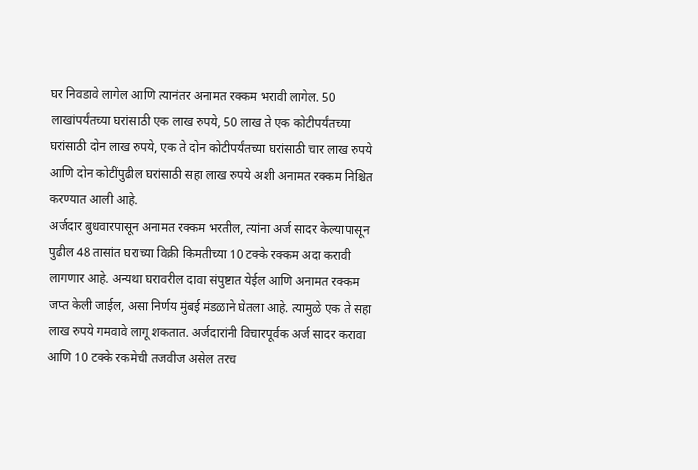घर निवडावे लागेल आणि त्यानंतर अनामत रक्कम भरावी लागेल. 50 लाखांपर्यंतच्या घरांसाठी एक लाख रुपये, 50 लाख ते एक कोटीपर्यंतच्या घरांसाठी दोन लाख रुपये, एक ते दोन कोटीपर्यंतच्या घरांसाठी चार लाख रुपये आणि दोन कोटींपुढील घरांसाठी सहा लाख रुपये अशी अनामत रक्कम निश्चित करण्यात आली आहे.
अर्जदार बुधवारपासून अनामत रक्कम भरतील, त्यांना अर्ज सादर केल्यापासून पुढील 48 तासांत घराच्या विक्री किमतीच्या 10 टक्के रक्कम अदा करावी लागणार आहे. अन्यथा घरावरील दावा संपुष्टात येईल आणि अनामत रक्कम जप्त केली जाईल, असा निर्णय मुंबई मंडळाने घेतला आहे. त्यामुळे एक ते सहा लाख रुपये गमवावे लागू शकतात. अर्जदारांनी विचारपूर्वक अर्ज सादर करावा आणि 10 टक्के रकमेची तजवीज असेल तरच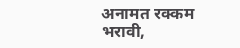अनामत रक्कम भरावी,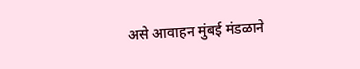असे आवाहन मुंबई मंडळाने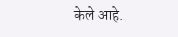केले आहे.